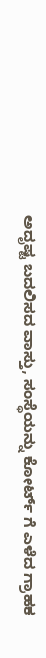ಅದೃಷ್ಟ ಬದಲಿಸದ ವಾಸ್ತು, ಸಂಸ್ಥೆಯನ್ನು ಕೋರ್ಟ್ ಗೆ ಎಳೆದ ಗ್ರಾಹಕ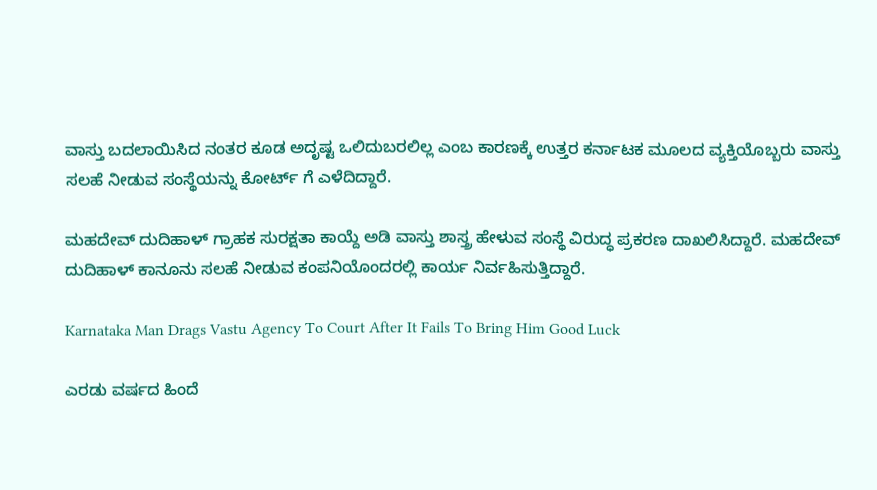ವಾಸ್ತು ಬದಲಾಯಿಸಿದ ನಂತರ ಕೂಡ ಅದೃಷ್ಟ ಒಲಿದುಬರಲಿಲ್ಲ ಎಂಬ ಕಾರಣಕ್ಕೆ ಉತ್ತರ ಕರ್ನಾಟಕ ಮೂಲದ ವ್ಯಕ್ತಿಯೊಬ್ಬರು ವಾಸ್ತು ಸಲಹೆ ನೀಡುವ ಸಂಸ್ಥೆಯನ್ನು ಕೋರ್ಟ್ ಗೆ ಎಳೆದಿದ್ದಾರೆ.

ಮಹದೇವ್ ದುದಿಹಾಳ್ ಗ್ರಾಹಕ ಸುರಕ್ಷತಾ ಕಾಯ್ದೆ ಅಡಿ ವಾಸ್ತು ಶಾಸ್ತ್ರ ಹೇಳುವ ಸಂಸ್ಥೆ ವಿರುದ್ಧ ಪ್ರಕರಣ ದಾಖಲಿಸಿದ್ದಾರೆ. ಮಹದೇವ್ ದುದಿಹಾಳ್ ಕಾನೂನು ಸಲಹೆ ನೀಡುವ ಕಂಪನಿಯೊಂದರಲ್ಲಿ ಕಾರ್ಯ ನಿರ್ವಹಿಸುತ್ತಿದ್ದಾರೆ.

Karnataka Man Drags Vastu Agency To Court After It Fails To Bring Him Good Luck

ಎರಡು ವರ್ಷದ ಹಿಂದೆ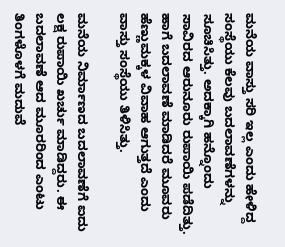ಮನೆಯ ವಾಸ್ತು ಸರಿ ಇಲ್ಲ ಎಂದು ಹೇಳಿದ್ದ ಸಂಸ್ಥೆಯು ಕೆಲವು ಬದಲಾವಣೆಗಳನ್ನು ಸೂಚಿಸಿತ್ತು. ಅದಕ್ಕಾಗಿ ಹನ್ನೊಂದು ಸಾವಿರದ ಆರುನೂರು ರುಪಾಯಿ ಪಡೆದಿತ್ತು. ಹಾಗೆ ಬದಲಾವಣೆ ಮಾಡಿದರೆ ಮೂವರು ಹೆಣ್ಣುಮಕ್ಕಳ ವಿವಾಹ ಆಗುತ್ತದೆ ಎಂದು ವಾಸ್ತು ಸಂಸ್ಥೆಯು ತಿಳಿಸಿತ್ತು.

ಮನೆಯ ನಿರ್ಮಾಣದ ಬದಲಾವಣೆಗೆ ಐದು ಲಕ್ಷ ರುಪಾಯಿ ಖರ್ಚು ಮಾಡಿದ್ದರು. ಈ ಬದಲಾವಣೆ ಆದ ಮೂರರಿಂದ ಎಂಟು ತಿಂಗಳೊಳಗೆ ಮದುವೆ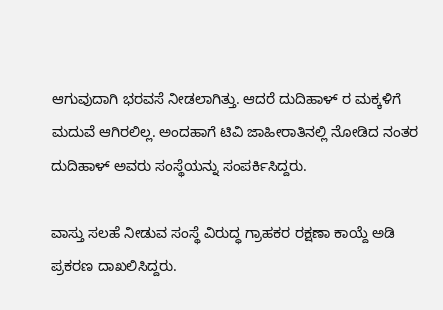ಆಗುವುದಾಗಿ ಭರವಸೆ ನೀಡಲಾಗಿತ್ತು. ಆದರೆ ದುದಿಹಾಳ್ ರ ಮಕ್ಕಳಿಗೆ ಮದುವೆ ಆಗಿರಲಿಲ್ಲ. ಅಂದಹಾಗೆ ಟಿವಿ ಜಾಹೀರಾತಿನಲ್ಲಿ ನೋಡಿದ ನಂತರ ದುದಿಹಾಳ್ ಅವರು ಸಂಸ್ಥೆಯನ್ನು ಸಂಪರ್ಕಿಸಿದ್ದರು.

ವಾಸ್ತು ಸಲಹೆ ನೀಡುವ ಸಂಸ್ಥೆ ವಿರುದ್ಧ ಗ್ರಾಹಕರ ರಕ್ಷಣಾ ಕಾಯ್ದೆ ಅಡಿ ಪ್ರಕರಣ ದಾಖಲಿಸಿದ್ದರು.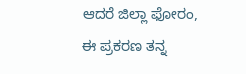ಆದರೆ ಜಿಲ್ಲಾ ಫೋರಂ, ಈ ಪ್ರಕರಣ ತನ್ನ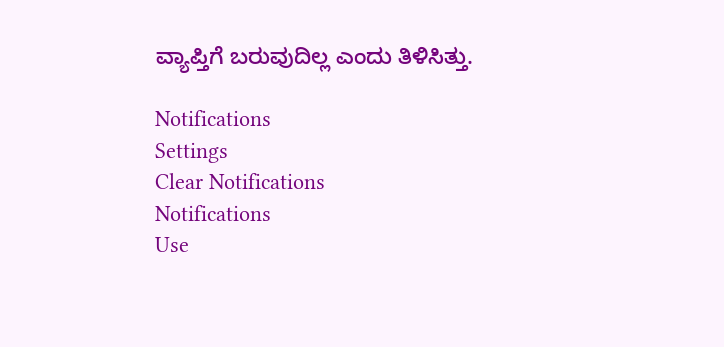ವ್ಯಾಪ್ತಿಗೆ ಬರುವುದಿಲ್ಲ ಎಂದು ತಿಳಿಸಿತ್ತು.

Notifications
Settings
Clear Notifications
Notifications
Use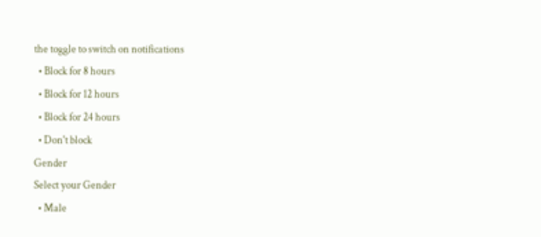the toggle to switch on notifications
  • Block for 8 hours
  • Block for 12 hours
  • Block for 24 hours
  • Don't block
Gender
Select your Gender
  • Male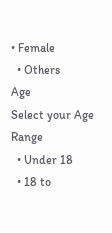• Female
  • Others
Age
Select your Age Range
  • Under 18
  • 18 to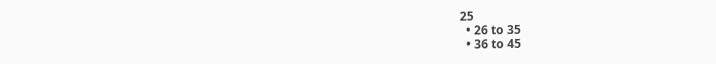25
  • 26 to 35
  • 36 to 45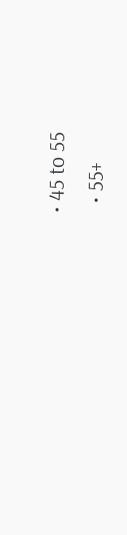• 45 to 55
  • 55+